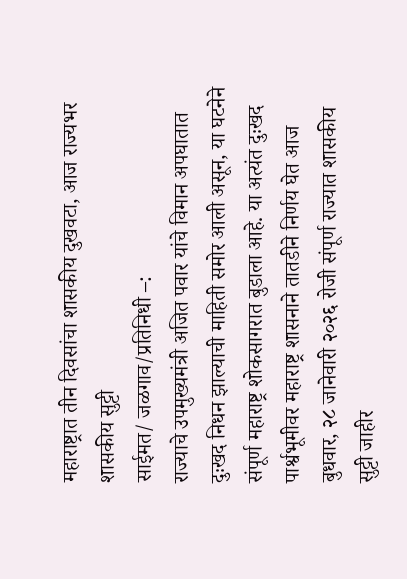महाराष्ट्रात तीन दिवसांचा शासकीय दुखवटा, आज राज्यभर शासकीय सुट्टी
साईमत/ जळगाव/प्रतिनिधी –:
राज्याचे उपमुख्यमंत्री अजित पवार यांचे विमान अपघातात दुःखद निधन झाल्याची माहिती समोर आली असून, या घटनेने संपूर्ण महाराष्ट्र शोकसागरात बुडाला आहे. या अत्यंत दुःखद पार्श्वभूमीवर महाराष्ट्र शासनाने तातडीने निर्णय घेत आज बुधवार, २८ जानेवारी २०२६ रोजी संपूर्ण राज्यात शासकीय सुट्टी जाहीर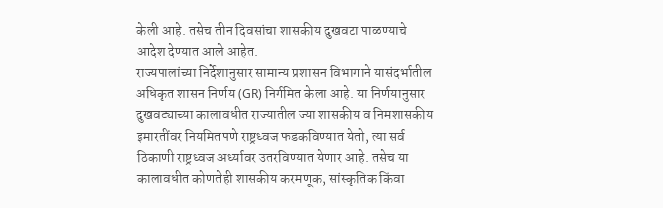केली आहे. तसेच तीन दिवसांचा शासकीय दुखवटा पाळण्याचे आदेश देण्यात आले आहेत.
राज्यपालांच्या निर्देशानुसार सामान्य प्रशासन विभागाने यासंदर्भातील अधिकृत शासन निर्णय (GR) निर्गमित केला आहे. या निर्णयानुसार दुखवट्याच्या कालावधीत राज्यातील ज्या शासकीय व निमशासकीय इमारतींवर नियमितपणे राष्ट्रध्वज फडकविण्यात येतो, त्या सर्व ठिकाणी राष्ट्रध्वज अर्ध्यावर उतरविण्यात येणार आहे. तसेच या कालावधीत कोणतेही शासकीय करमणूक, सांस्कृतिक किंवा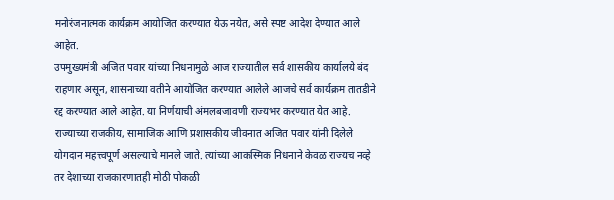मनोरंजनात्मक कार्यक्रम आयोजित करण्यात येऊ नयेत, असे स्पष्ट आदेश देण्यात आले आहेत.
उपमुख्यमंत्री अजित पवार यांच्या निधनामुळे आज राज्यातील सर्व शासकीय कार्यालये बंद राहणार असून, शासनाच्या वतीने आयोजित करण्यात आलेले आजचे सर्व कार्यक्रम तातडीने रद्द करण्यात आले आहेत. या निर्णयाची अंमलबजावणी राज्यभर करण्यात येत आहे.
राज्याच्या राजकीय, सामाजिक आणि प्रशासकीय जीवनात अजित पवार यांनी दिलेले योगदान महत्त्वपूर्ण असल्याचे मानले जाते. त्यांच्या आकस्मिक निधनाने केवळ राज्यच नव्हे तर देशाच्या राजकारणातही मोठी पोकळी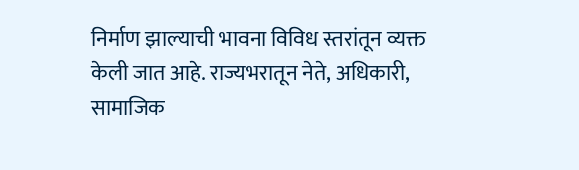निर्माण झाल्याची भावना विविध स्तरांतून व्यक्त केली जात आहे. राज्यभरातून नेते, अधिकारी, सामाजिक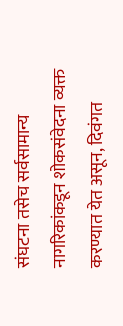संघटना तसेच सर्वसामान्य नागरिकांकडून शोकसंवेदना व्यक्त करण्यात येत असून, दिवंगत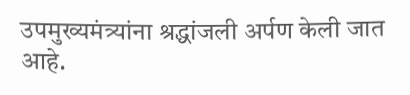उपमुख्यमंत्र्यांना श्रद्धांजली अर्पण केली जात आहे.